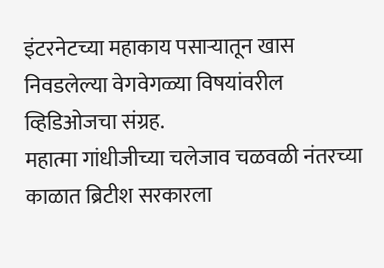इंटरनेटच्या महाकाय पसाऱ्यातून खास निवडलेल्या वेगवेगळ्या विषयांवरील व्हिडिओजचा संग्रह.
महात्मा गांधीजीच्या चलेजाव चळवळी नंतरच्या काळात ब्रिटीश सरकारला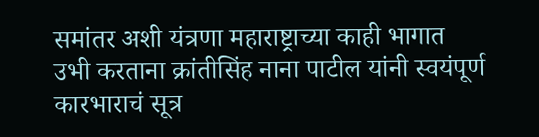समांतर अशी यंत्रणा महाराष्ट्राच्या काही भागात उभी करताना क्रांतीसिंह नाना पाटील यांनी स्वयंपूर्ण कारभाराचं सूत्र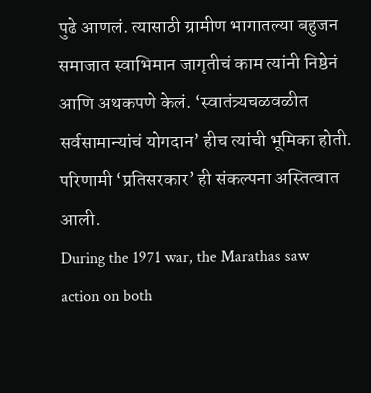पुढे आणलं. त्यासाठी ग्रामीण भागातल्या बहुजन समाजात स्वाभिमान जागृतीचं काम त्यांनी निष्ठेनं आणि अथकपणे केलं. ‘स्वातंत्र्यचळवळीत सर्वसामान्यांचं योगदान’ हीच त्यांची भूमिका होती. परिणामी ‘प्रतिसरकार’ ही संकल्पना अस्तित्वात आली.
During the 1971 war, the Marathas saw action on both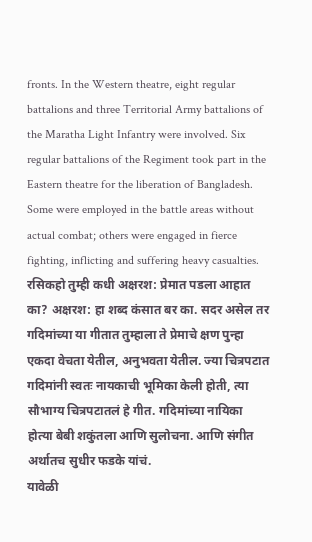fronts. In the Western theatre, eight regular battalions and three Territorial Army battalions of the Maratha Light Infantry were involved. Six regular battalions of the Regiment took part in the Eastern theatre for the liberation of Bangladesh. Some were employed in the battle areas without actual combat; others were engaged in fierce fighting, inflicting and suffering heavy casualties.
रसिकहो तुम्ही कधी अक्षरश: प्रेमात पडला आहात का? अक्षरश: हा शब्द कंसात बर का. सदर असेल तर गदिमांच्या या गीतात तुम्हाला ते प्रेमाचे क्षण पुन्हा एकदा वेचता येतील, अनुभवता येतील. ज्या चित्रपटात गदिमांनी स्वतः नायकाची भूमिका केली होती, त्या सौभाग्य चित्रपटातलं हे गीत. गदिमांच्या नायिका होत्या बेबी शकुंतला आणि सुलोचना. आणि संगीत अर्थातच सुधीर फडके यांचं.
यावेळी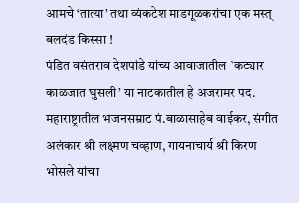आमचे ‘तात्या’ तथा व्यंकटेश माडगूळकरांचा एक मस्त् बलदंड किस्सा !
पंडित वसंतराव देशपांडे यांच्य आवाजातील `कट्यार काळजात घुसली’ या नाटकातील हे अजरामर पद.
महाराष्ट्रातील भजनसम्राट पं.बाळासाहेब वाईकर, संगीत अलंकार श्री लक्ष्मण चव्हाण, गायनाचार्य श्री किरण भोसले यांचा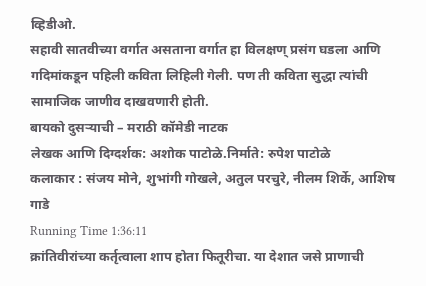व्हिडीओ.
सहावी सातवीच्या वर्गात असताना वर्गात हा विलक्षण् प्रसंग घडला आणि गदिमांकडून पहिली कविता लिहिली गेली. पण ती कविता सुद्धा त्यांची सामाजिक जाणीव दाखवणारी होती.
बायको दुसऱ्याची – मराठी कॉमेडी नाटक
लेखक आणि दिग्दर्शक: अशोक पाटोळे.निर्माते: रुपेश पाटोळे
कलाकार : संजय मोने, शुभांगी गोखले, अतुल परचुरे, नीलम शिर्के, आशिष गाडे
Running Time 1:36:11
क्रांतिवीरांच्या कर्तृत्वाला शाप होता फितूरीचा. या देशात जसे प्राणाची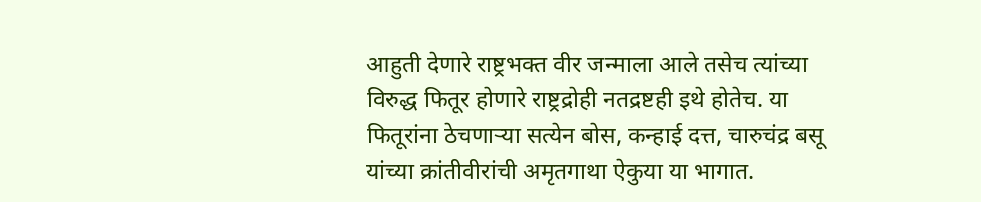आहुती देणारे राष्ट्रभक्त वीर जन्माला आले तसेच त्यांच्या विरुद्ध फितूर होणारे राष्ट्रद्रोही नतद्रष्टही इथे होतेच. या फितूरांना ठेचणाऱ्या सत्येन बोस, कन्हाई दत्त, चारुचंद्र बसू यांच्या क्रांतीवीरांची अमृतगाथा ऐकुया या भागात.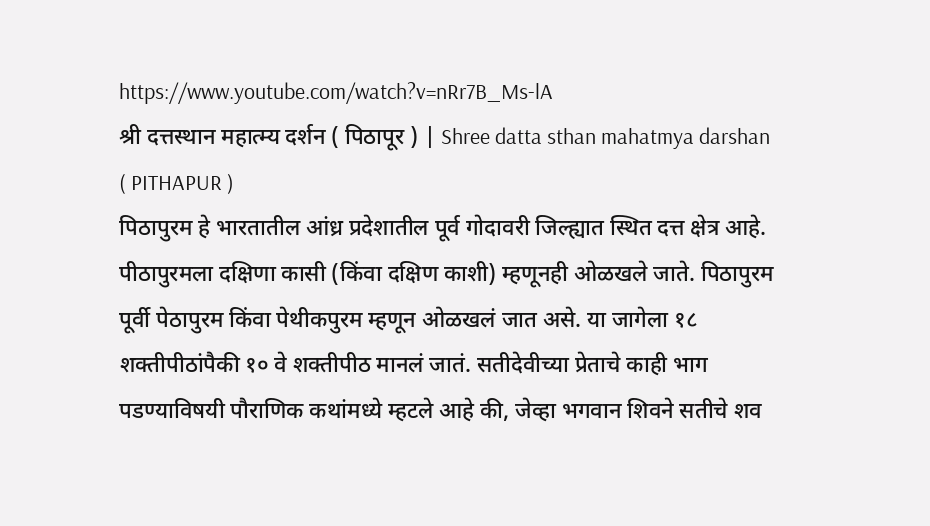https://www.youtube.com/watch?v=nRr7B_Ms-lA
श्री दत्तस्थान महात्म्य दर्शन ( पिठापूर ) | Shree datta sthan mahatmya darshan ( PITHAPUR )
पिठापुरम हे भारतातील आंध्र प्रदेशातील पूर्व गोदावरी जिल्ह्यात स्थित दत्त क्षेत्र आहे. पीठापुरमला दक्षिणा कासी (किंवा दक्षिण काशी) म्हणूनही ओळखले जाते. पिठापुरम पूर्वी पेठापुरम किंवा पेथीकपुरम म्हणून ओळखलं जात असे. या जागेला १८ शक्तीपीठांपैकी १० वे शक्तीपीठ मानलं जातं. सतीदेवीच्या प्रेताचे काही भाग पडण्याविषयी पौराणिक कथांमध्ये म्हटले आहे की, जेव्हा भगवान शिवने सतीचे शव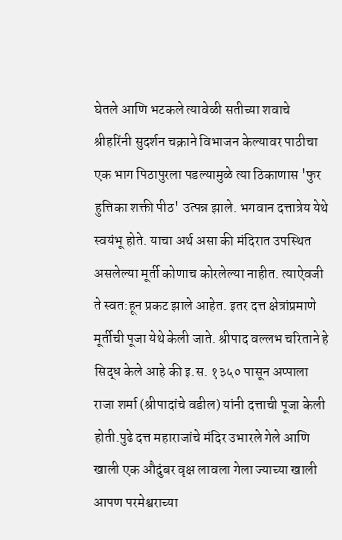घेतले आणि भटकले त्यावेळी सतीच्या शवाचे श्रीहरिंनी सुदर्शन चक्राने विभाजन केल्यावर पाठीचा एक भाग पिठापुरला पडल्यामुळे त्या ठिकाणास 'फुर हुत्तिका शक्ती पीठ' उत्पन्न झाले. भगवान दत्तात्रेय येथे स्वयंभू होते. याचा अर्थ असा की मंदिरात उपस्थित असलेल्या मूर्ती कोणाच कोरलेल्या नाहीत. त्याऐवजी ते स्वत:हून प्रकट झाले आहेत. इतर दत्त क्षेत्रांप्रमाणे मूर्तीची पूजा येथे केली जाते. श्रीपाद वल्लभ चरिताने हे सिद्ध केले आहे की इ.स. १३५० पासून अप्पाला राजा शर्मा (श्रीपादांचे वडील) यांनी दत्ताची पूजा केली होती.पुढे दत्त महाराजांचे मंदिर उभारले गेले आणि खाली एक औदुंबर वृक्ष लावला गेला ज्याच्या खाली आपण परमेश्वराच्या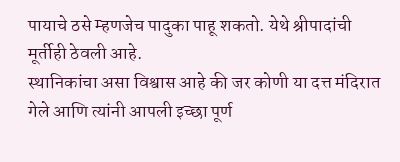पायाचे ठसे म्हणजेच पादुका पाहू शकतो. येथे श्रीपादांची मूर्तीही ठेवली आहे.
स्थानिकांचा असा विश्वास आहे की जर कोणी या दत्त मंदिरात गेले आणि त्यांनी आपली इच्छा पूर्ण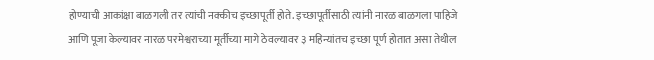होण्याची आकांक्षा बाळगली तर त्यांची नक्कीच इच्छापूर्ती होते. इच्छापूर्तीसाठी त्यांनी नारळ बाळगला पाहिजे आणि पूजा केल्यावर नारळ परमेश्वराच्या मूर्तीच्या मागे ठेवल्यावर ३ महिन्यांतच इच्छा पूर्ण होतात असा तेथील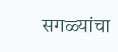सगळ्यांचा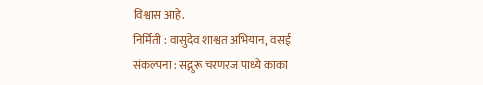विश्वास आहे.
निर्मिती : वासुदेव शाश्वत अभियान, वसई
संकल्पना : सद्गुरू चरणरज पाध्ये काका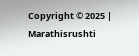Copyright © 2025 | Marathisrushti